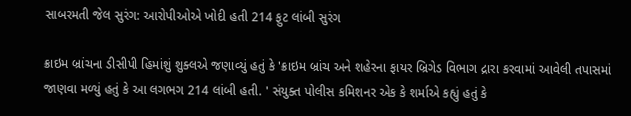સાબરમતી જેલ સુરંગ: આરોપીઓએ ખોદી હતી 214 ફુટ લાંબી સુરંગ

ક્રાઇમ બ્રાંચના ડીસીપી હિમાંશું શુક્લએ જણાવ્યું હતું કે 'ક્રાઇમ બ્રાંચ અને શહેરના ફાયર બ્રિગેડ વિભાગ દ્રારા કરવામાં આવેલી તપાસમાં જાણવા મળ્યું હતું કે આ લગભગ 214 લાંબી હતી. ' સંયુક્ત પોલીસ કમિશનર એક કે શર્માએ કહ્યું હતું કે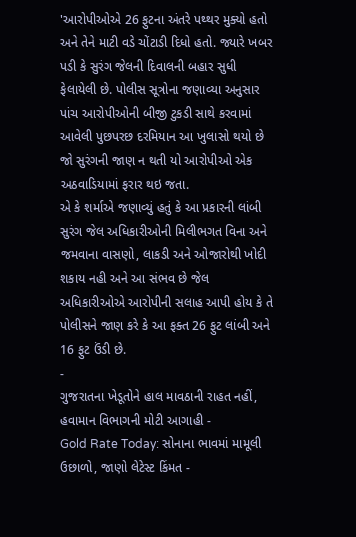'આરોપીઓએ 26 ફુટના અંતરે પથ્થર મુક્યો હતો અને તેને માટી વડે ચોંટાડી દિધો હતો. જ્યારે ખબર પડી કે સુરંગ જેલની દિવાલની બહાર સુધી ફેલાયેલી છે. પોલીસ સૂત્રોના જણાવ્યા અનુસાર પાંચ આરોપીઓની બીજી ટુકડી સાથે કરવામાં આવેલી પુછપરછ દરમિયાન આ ખુલાસો થયો છે જો સુરંગની જાણ ન થતી યો આરોપીઓ એક અઠવાડિયામાં ફરાર થઇ જતા.
એ કે શર્માએ જણાવ્યું હતું કે આ પ્રકારની લાંબી સુરંગ જેલ અધિકારીઓની મિલીભગત વિના અને જમવાના વાસણો, લાકડી અને ઓજારોથી ખોદી શકાય નહી અને આ સંભવ છે જેલ અધિકારીઓએ આરોપીની સલાહ આપી હોય કે તે પોલીસને જાણ કરે કે આ ફક્ત 26 ફુટ લાંબી અને 16 ફુટ ઉંડી છે.
-
ગુજરાતના ખેડૂતોને હાલ માવઠાની રાહત નહીં, હવામાન વિભાગની મોટી આગાહી -
Gold Rate Today: સોનાના ભાવમાં મામૂલી ઉછાળો, જાણો લેટેસ્ટ કિંમત -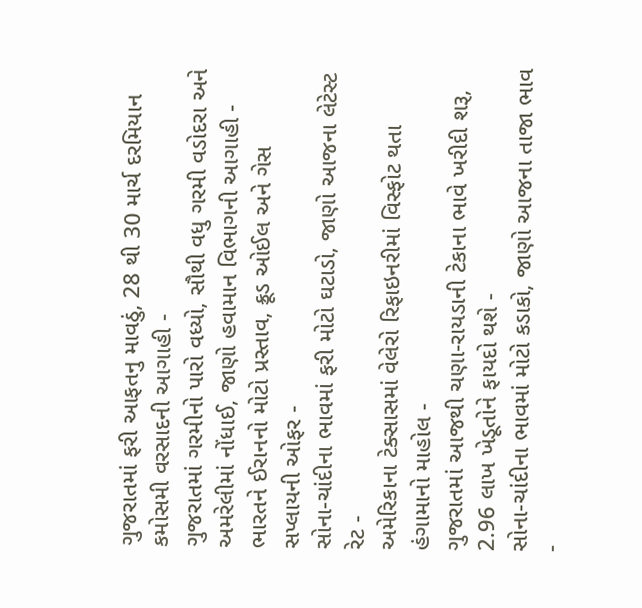ગુજરાતમાં ફરી આફતનુ માવઠું, 28 થી 30 માર્ચ દરમિયાન કમોસમી વરસાદની આગાહી -
ગુજરાતમાં ગરમીનો પારો વધ્યો, સૌથી વધુ ગરમી વડોદરા અને અમરેલીમાં નોંધાઈ, જાણો હવામાન વિભાગની આગાહી -
ભારતને ઈરાનનો મોટો પ્રસ્તાવ, ક્રૂડ ઓઈલ અને ગેસ સપ્લાયની ઓફર -
સોના-ચાંદીના ભાવમાં ફરી મોટો ઘટાડો, જાણો આજના લેટેસ્ટ રેટ -
અમેરિકાના ટેક્સાસમાં વેલેરો રિફાઇનરીમાં વિસ્ફોટ થતા હંગામાનો માહોલ -
ગુજરાતમાં આજથી ચણા-રાયડાની ટેકાના ભાવે ખરીદી શરૂ, 2.96 લાખ ખેડૂતોને ફાયદો થશે -
સોના-ચાંદીના ભાવમાં મોટો કડાકો, જાણો આજના તાજા ભાવ -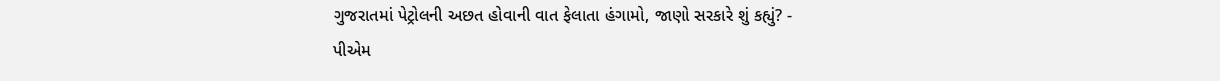ગુજરાતમાં પેટ્રોલની અછત હોવાની વાત ફેલાતા હંગામો, જાણો સરકારે શું કહ્યું? -
પીએમ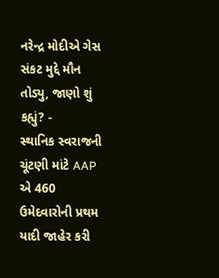નરેન્દ્ર મોદીએ ગેસ સંકટ મુદ્દે મૌન તોડ્યુ, જાણો શું કહ્યું? -
સ્થાનિક સ્વરાજની ચૂંટણી માંટે AAP એ 460 ઉમેદવારોની પ્રથમ યાદી જાહેર કરી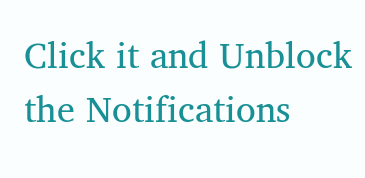Click it and Unblock the Notifications